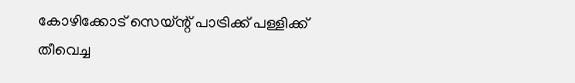കോഴിക്കോട് സെയ്ന്റ് പാട്രിക്ക് പള്ളിക്ക് തീവെച്ച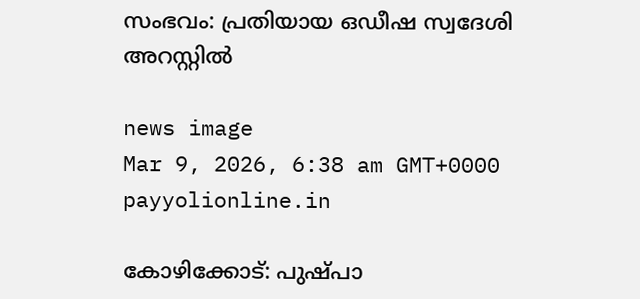സംഭവം: പ്രതിയായ ഒഡീഷ സ്വദേശി അറസ്റ്റിൽ

news image
Mar 9, 2026, 6:38 am GMT+0000 payyolionline.in

കോഴിക്കോട്: പുഷ്പാ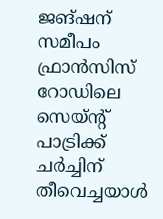ജങ്ഷന് സമീപം ഫ്രാൻസിസ് റോഡിലെ സെയ്ന്റ് പാട്രിക്ക് ചർച്ചിന് തീവെച്ചയാൾ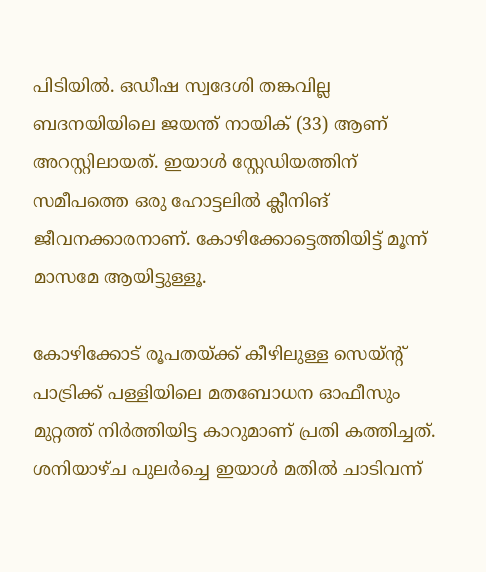പിടിയിൽ. ഒഡീഷ സ്വദേശി തങ്കവില്ല ബദനയിയിലെ ജയന്ത് നായിക് (33) ആണ് അറസ്റ്റിലായത്. ഇയാൾ സ്റ്റേഡിയത്തിന് സമീപത്തെ ഒരു ഹോട്ടലിൽ ക്ലീനിങ് ജീവനക്കാരനാണ്. കോഴിക്കോട്ടെത്തിയിട്ട് മൂന്ന് മാസമേ ആയിട്ടുള്ളൂ.

കോഴിക്കോട് രൂപതയ്ക്ക് കീഴിലുള്ള സെയ്ന്റ് പാട്രിക്ക് പള്ളിയിലെ മതബോധന ഓഫീസും മുറ്റത്ത് നിർത്തിയിട്ട കാറുമാണ് പ്രതി കത്തിച്ചത്. ശനിയാഴ്ച പുലർച്ചെ ഇയാൾ മതിൽ ചാടിവന്ന്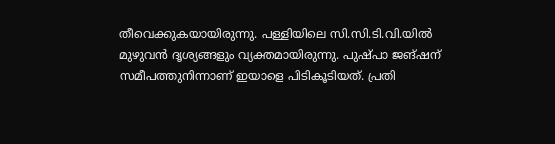തീവെക്കുകയായിരുന്നു. പള്ളിയിലെ സി.സി.ടി.വി.യിൽ മുഴുവൻ ദൃശ്യങ്ങളും വ്യക്തമായിരുന്നു. പുഷ്പാ ജങ്ഷന് സമീപത്തുനിന്നാണ് ഇയാളെ പിടികൂടിയത്. പ്രതി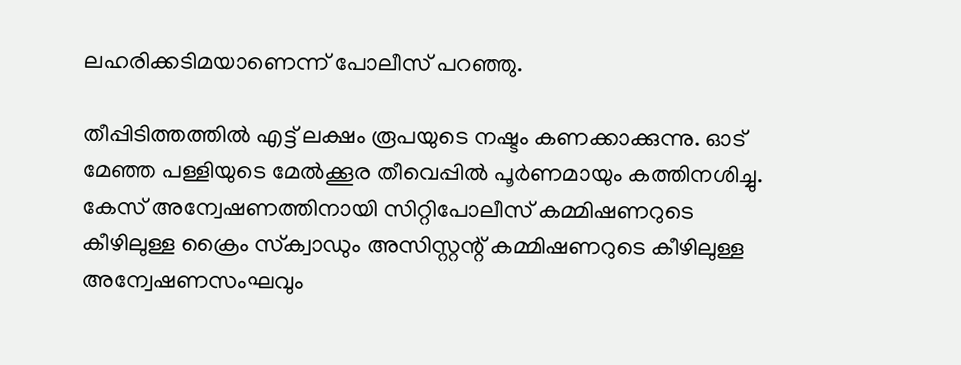ലഹരിക്കടിമയാണെന്ന് പോലീസ് പറഞ്ഞു.

തീപ്പിടിത്തത്തിൽ എട്ട് ലക്ഷം രൂപയുടെ നഷ്ടം കണക്കാക്കുന്നു. ഓട് മേഞ്ഞ പള്ളിയുടെ മേൽക്കൂര തീവെപ്പിൽ പൂർണമായും കത്തിനശിച്ചു. കേസ് അന്വേഷണത്തിനായി സിറ്റിപോലീസ് കമ്മിഷണറുടെ കീഴിലുള്ള ക്രൈം സ്‌ക്വാഡും അസിസ്റ്റന്റ് കമ്മിഷണറുടെ കീഴിലുള്ള അന്വേഷണസംഘവും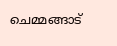ചെമ്മങ്ങാട്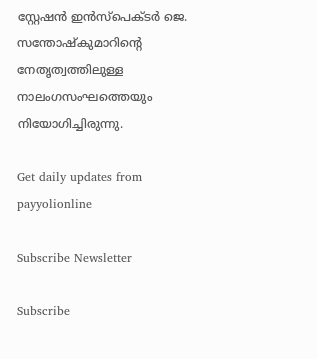സ്റ്റേഷൻ ഇൻസ്‌പെക്ടർ ജെ. സന്തോഷ്‌കുമാറിന്റെ നേതൃത്വത്തിലുള്ള നാലംഗസംഘത്തെയും നിയോഗിച്ചിരുന്നു.

Get daily updates from payyolionline

Subscribe Newsletter

Subscribe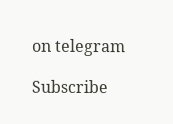on telegram

Subscribe